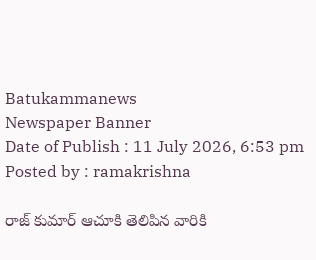Batukammanews
Newspaper Banner
Date of Publish : 11 July 2026, 6:53 pm Posted by : ramakrishna

రాజ్ కుమార్ ఆచూకి తెలిపిన వారికి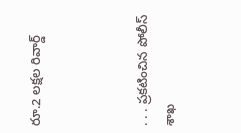రూ.2 లక్షల రివార్డ్‌



. . . ప్రకటించిన పోలీస్ శాఖ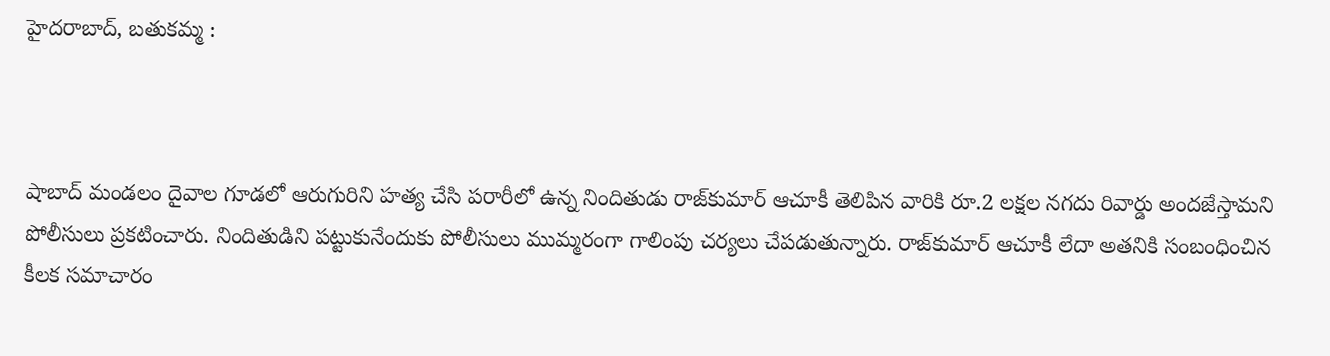హైదరాబాద్, బతుకమ్మ :



షాబాద్ మండలం దైవాల గూడలో ఆరుగురిని హత్య చేసి పరారీలో ఉన్న నిందితుడు రాజ్‌కుమార్‌ ఆచూకీ తెలిపిన వారికి రూ.2 లక్షల నగదు రివార్డు అందజేస్తామని పోలీసులు ప్రకటించారు. నిందితుడిని పట్టుకునేందుకు పోలీసులు ముమ్మరంగా గాలింపు చర్యలు చేపడుతున్నారు. రాజ్‌కుమార్‌ ఆచూకీ లేదా అతనికి సంబంధించిన కీలక సమాచారం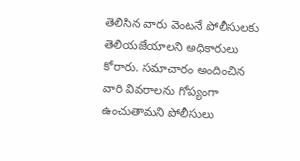తెలిసిన వారు వెంటనే పోలీసులకు తెలియజేయాలని అధికారులు కోరారు. సమాచారం అందించిన వారి వివరాలను గోప్యంగా ఉంచుతామని పోలీసులు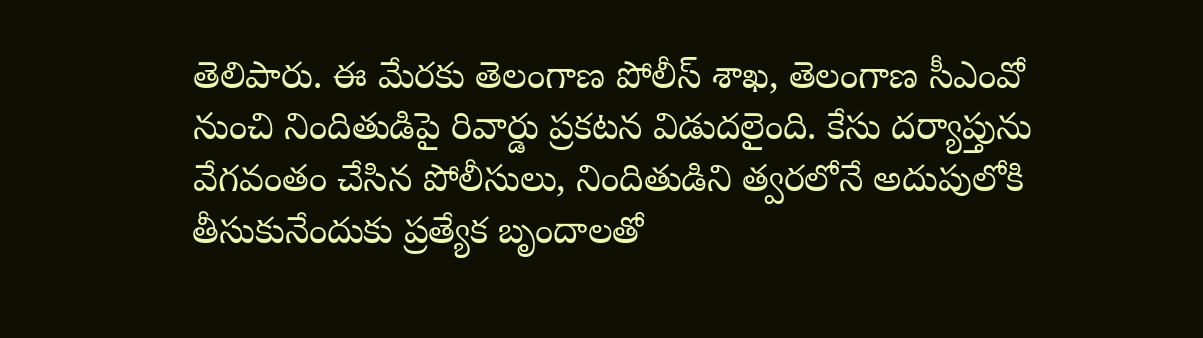తెలిపారు. ఈ మేరకు తెలంగాణ పోలీస్‌ శాఖ, తెలంగాణ సీఎంవో నుంచి నిందితుడిపై రివార్డు ప్రకటన విడుదలైంది. కేసు దర్యాప్తును వేగవంతం చేసిన పోలీసులు, నిందితుడిని త్వరలోనే అదుపులోకి తీసుకునేందుకు ప్రత్యేక బృందాలతో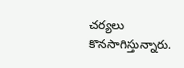చర్యలు కొనసాగిస్తున్నారు.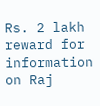Rs. 2 lakh reward for information on Raj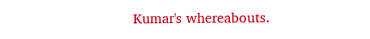Kumar's whereabouts.